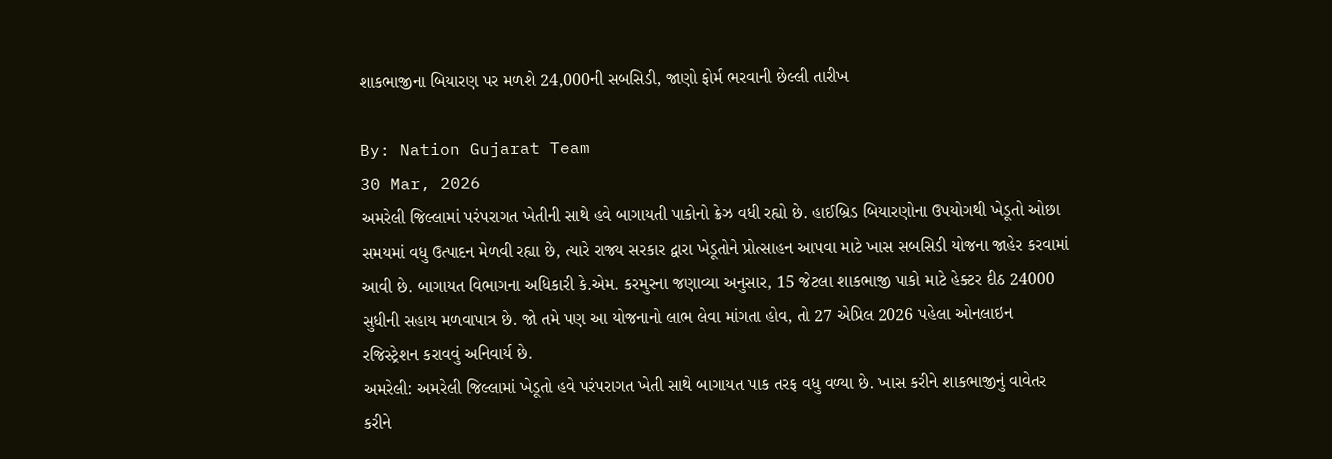શાકભાજીના બિયારણ પર મળશે 24,000ની સબસિડી, જાણો ફોર્મ ભરવાની છેલ્લી તારીખ

By: Nation Gujarat Team
30 Mar, 2026
અમરેલી જિલ્લામાં પરંપરાગત ખેતીની સાથે હવે બાગાયતી પાકોનો ક્રેઝ વધી રહ્યો છે. હાઈબ્રિડ બિયારણોના ઉપયોગથી ખેડૂતો ઓછા સમયમાં વધુ ઉત્પાદન મેળવી રહ્યા છે, ત્યારે રાજ્ય સરકાર દ્વારા ખેડૂતોને પ્રોત્સાહન આપવા માટે ખાસ સબસિડી યોજના જાહેર કરવામાં આવી છે. બાગાયત વિભાગના અધિકારી કે.એમ. કરમુરના જણાવ્યા અનુસાર, 15 જેટલા શાકભાજી પાકો માટે હેક્ટર દીઠ 24000 સુધીની સહાય મળવાપાત્ર છે. જો તમે પણ આ યોજનાનો લાભ લેવા માંગતા હોવ, તો 27 એપ્રિલ 2026 પહેલા ઓનલાઇન રજિસ્ટ્રેશન કરાવવું અનિવાર્ય છે.
અમરેલી: અમરેલી જિલ્લામાં ખેડૂતો હવે પરંપરાગત ખેતી સાથે બાગાયત પાક તરફ વધુ વળ્યા છે. ખાસ કરીને શાકભાજીનું વાવેતર કરીને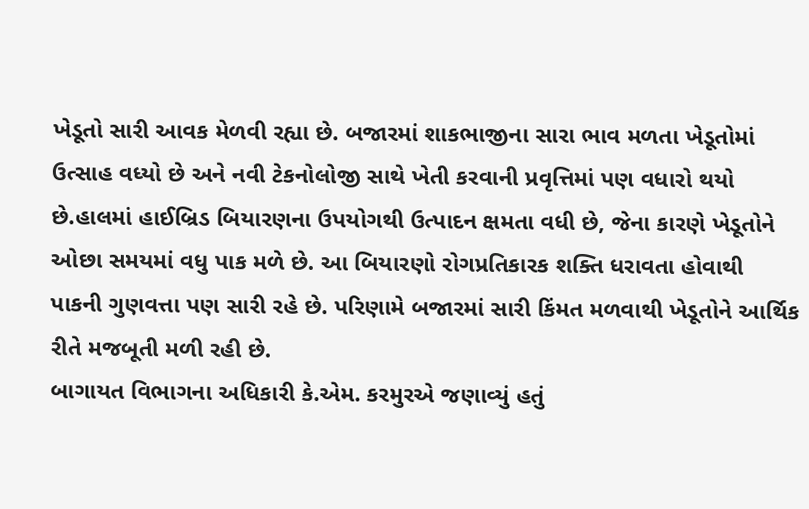ખેડૂતો સારી આવક મેળવી રહ્યા છે. બજારમાં શાકભાજીના સારા ભાવ મળતા ખેડૂતોમાં ઉત્સાહ વધ્યો છે અને નવી ટેકનોલોજી સાથે ખેતી કરવાની પ્રવૃત્તિમાં પણ વધારો થયો છે.હાલમાં હાઈબ્રિડ બિયારણના ઉપયોગથી ઉત્પાદન ક્ષમતા વધી છે, જેના કારણે ખેડૂતોને ઓછા સમયમાં વધુ પાક મળે છે. આ બિયારણો રોગપ્રતિકારક શક્તિ ધરાવતા હોવાથી પાકની ગુણવત્તા પણ સારી રહે છે. પરિણામે બજારમાં સારી કિંમત મળવાથી ખેડૂતોને આર્થિક રીતે મજબૂતી મળી રહી છે.
બાગાયત વિભાગના અધિકારી કે.એમ. કરમુરએ જણાવ્યું હતું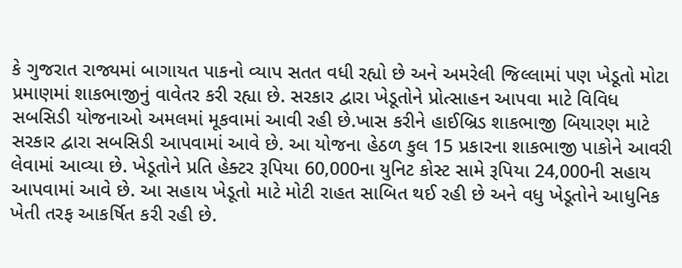કે ગુજરાત રાજ્યમાં બાગાયત પાકનો વ્યાપ સતત વધી રહ્યો છે અને અમરેલી જિલ્લામાં પણ ખેડૂતો મોટા પ્રમાણમાં શાકભાજીનું વાવેતર કરી રહ્યા છે. સરકાર દ્વારા ખેડૂતોને પ્રોત્સાહન આપવા માટે વિવિધ સબસિડી યોજનાઓ અમલમાં મૂકવામાં આવી રહી છે.ખાસ કરીને હાઈબ્રિડ શાકભાજી બિયારણ માટે સરકાર દ્વારા સબસિડી આપવામાં આવે છે. આ યોજના હેઠળ કુલ 15 પ્રકારના શાકભાજી પાકોને આવરી લેવામાં આવ્યા છે. ખેડૂતોને પ્રતિ હેક્ટર રૂપિયા 60,000ના યુનિટ કોસ્ટ સામે રૂપિયા 24,000ની સહાય આપવામાં આવે છે. આ સહાય ખેડૂતો માટે મોટી રાહત સાબિત થઈ રહી છે અને વધુ ખેડૂતોને આધુનિક ખેતી તરફ આકર્ષિત કરી રહી છે.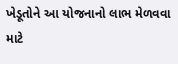ખેડૂતોને આ યોજનાનો લાભ મેળવવા માટે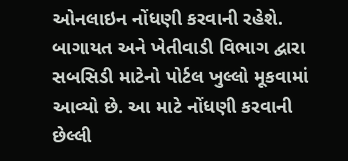ઓનલાઇન નોંધણી કરવાની રહેશે. બાગાયત અને ખેતીવાડી વિભાગ દ્વારા સબસિડી માટેનો પોર્ટલ ખુલ્લો મૂકવામાં આવ્યો છે. આ માટે નોંધણી કરવાની છેલ્લી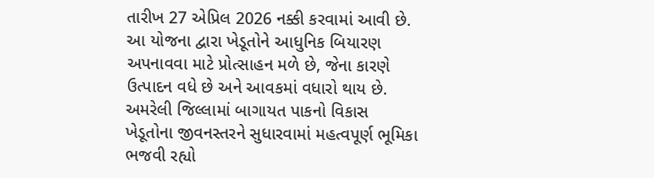તારીખ 27 એપ્રિલ 2026 નક્કી કરવામાં આવી છે. આ યોજના દ્વારા ખેડૂતોને આધુનિક બિયારણ અપનાવવા માટે પ્રોત્સાહન મળે છે, જેના કારણે ઉત્પાદન વધે છે અને આવકમાં વધારો થાય છે. અમરેલી જિલ્લામાં બાગાયત પાકનો વિકાસ ખેડૂતોના જીવનસ્તરને સુધારવામાં મહત્વપૂર્ણ ભૂમિકા ભજવી રહ્યો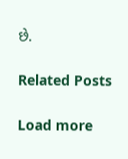છે.

Related Posts

Load more